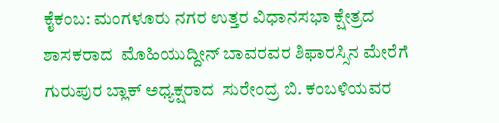ಕೈಕಂಬ: ಮಂಗಳೂರು ನಗರ ಉತ್ತರ ವಿಧಾನಸಭಾ ಕ್ಷೇತ್ರದ ಶಾಸಕರಾದ  ಮೊಹಿಯುದ್ದೀನ್ ಬಾವರವರ ಶಿಫಾರಸ್ಸಿನ ಮೇರೆಗೆ ಗುರುಪುರ ಬ್ಲಾಕ್ ಅಧ್ಯಕ್ಷರಾದ  ಸುರೇಂದ್ರ ಬಿ. ಕಂಬಳಿಯವರ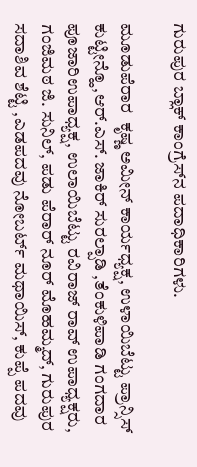ಗುರುಪುರ ಬ್ಲಾಕ್ ಕಾಂಗ್ರೆಸ್‍ನ ಪದಾಧಿಕಾರಿಗಳು.

ಮೂಡುಪೆರಾರ  ಕೃಷ್ಣ ಅಮೀನ್ ಕಾರ್ಯಧ್ಯಕ್ಷ, ಉಳಾಯಿಬೆಟ್ಟು ಪ್ರಾನ್ಸಿಸ್ ಕುಟ್ಟೀನ್ಹೊ,ಆರ್.ಎಸ್. ಜಾಕಿರ್ ಸುರಲ್ಪಾಡಿ ,ತೆಂಕುಳಿಪಾಡಿ ಗಂಗದಾರ ಪೂಜಾರಿಉಪಾಧ್ಯಕ್ಷ, ಉಲಾಯಿಬೆಟ್ಟು ರವಿರಾಜ್ ರಾವ್ ಉಪಾಧ್ಯಕ್ಷರು, ಗಂಜಿಮಠ ಜಿ. ಸುನಿಲ್, ಪಡು ಪೆರಾರ್ ನೂರ್ ಮೊಹಮ್ಮದ್, ಗುರುಪುರ ಸದಾಶಿವ ಶೆಟ್ಟಿ ,ಎಡಪದವು ನೋಬರ್ಟ್ ಮಥಾಯಿಸ್, ಕುಪ್ಪೆ ಪದವು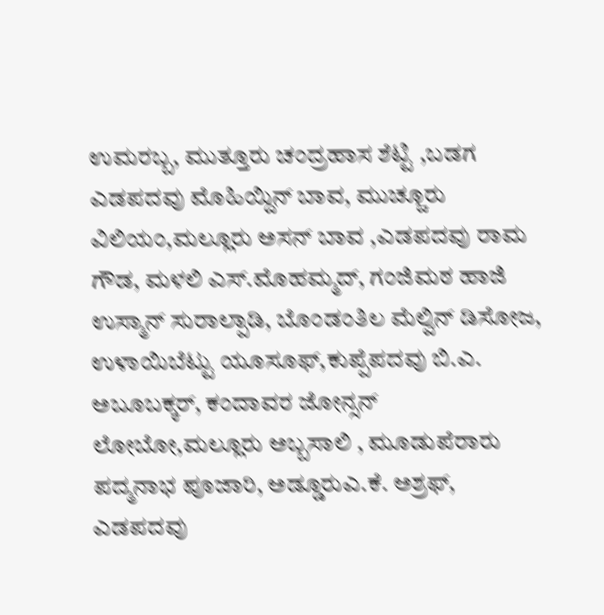ಉಮರಬ್ಬ, ಮುತ್ತೂರು ಚಂದ್ರಹಾಸ ಶೆಟ್ಟಿ ,ಬಡಗ ಎಡಪದವು ಮೊಹಿಯ್ದಿನ್ ಬಾವ, ಮುಚ್ಚೂರು ವಿಲಿಯಂ,ಮಲ್ಲೂರು ಅಸನ್ ಬಾವ ,ಎಡಪದವು ರಾಮ ಗೌಡ, ಮಳಲಿ ಎಸ್.ಮೊಹಮ್ಮದ್, ಗಂಜಿಮಠ ಹಾಜಿ ಉಸ್ಮಾನ್ ಸುರಾಲ್ಪಾಡಿ, ಬೊಂಡಂತಿಲ ಮೆಲ್ವಿನ್ ಡಿಸೋಜ, ಉಳಾಯಿಬೆಟ್ಟು ಯೂಸೂಫ್,ಕುಪ್ಪೆಪದವು ಬಿ.ಎ. ಅಬೂಬಕ್ಕರ್, ಕಂದಾವರ ಜೋನ್ಸನ್ ಲೋಬೋ,ಮಲ್ಲೂರು ಅಬ್ಬಸಾಲಿ , ಮೂಡುಪೆರಾರು ಪದ್ಮನಾಭ ಪೂಜಾರಿ, ಅಡ್ಡೂರುಎ.ಕೆ. ಅಶ್ರಫ್, ಎಡಪದವು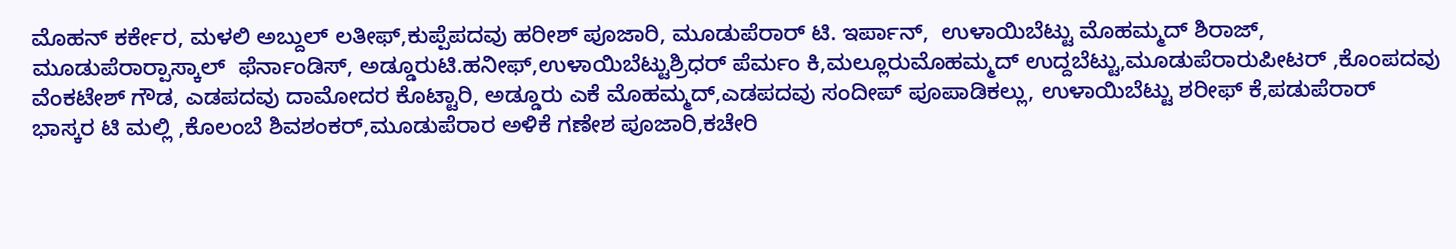ಮೊಹನ್ ಕರ್ಕೇರ, ಮಳಲಿ ಅಬ್ದುಲ್ ಲತೀಫ್,ಕುಪ್ಪೆಪದವು ಹರೀಶ್ ಪೂಜಾರಿ, ಮೂಡುಪೆರಾರ್ ಟಿ. ಇರ್ಪಾನ್,  ಉಳಾಯಿಬೆಟ್ಟು ಮೊಹಮ್ಮದ್ ಶಿರಾಜ್, ಮೂಡುಪೆರಾರ್‍ಪಾಸ್ಕಾಲ್  ಫೆರ್ನಾಂಡಿಸ್, ಅಡ್ಡೂರುಟಿ.ಹನೀಫ್,ಉಳಾಯಿಬೆಟ್ಟುಶ್ರಿಧರ್ ಪೆರ್ಮಂ ಕಿ,ಮಲ್ಲೂರುಮೊಹಮ್ಮದ್ ಉದ್ದಬೆಟ್ಟು,ಮೂಡುಪೆರಾರುಪೀಟರ್ ,ಕೊಂಪದವು ವೆಂಕಟೇಶ್ ಗೌಡ, ಎಡಪದವು ದಾಮೋದರ ಕೊಟ್ಟಾರಿ, ಅಡ್ಡೂರು ಎಕೆ ಮೊಹಮ್ಮದ್,ಎಡಪದವು ಸಂದೀಪ್ ಪೂಪಾಡಿಕಲ್ಲು, ಉಳಾಯಿಬೆಟ್ಟು ಶರೀಫ್ ಕೆ,ಪಡುಪೆರಾರ್ ಭಾಸ್ಕರ ಟಿ ಮಲ್ಲಿ ,ಕೊಲಂಬೆ ಶಿವಶಂಕರ್,ಮೂಡುಪೆರಾರ ಅಳಿಕೆ ಗಣೇಶ ಪೂಜಾರಿ,ಕಚೇರಿ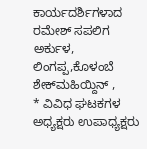ಕಾರ್ಯದರ್ಶಿಗಳಾದ ರಮೇಶ್ ಸಪಲಿಗ ಅರ್ಕುಳ, ಲಿಂಗಪ್ಪ,ಕೊಳಂಬೆ ಶೇಕ್‍ಮಹಿಯ್ದಿನ್ ,
* ವಿವಿಧ ಘಟಕಗಳ ಅಧ್ಯಕ್ಷರು ಉಪಾಧ್ಯಕ್ಷರು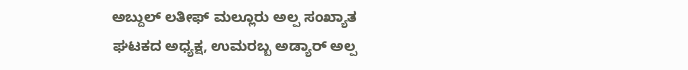ಅಬ್ದುಲ್ ಲತೀಫ್ ಮಲ್ಲೂರು ಅಲ್ಪ ಸಂಖ್ಯಾತ ಘಟಕದ ಅಧ್ಯಕ್ಷ, ಉಮರಬ್ಬ ಅಡ್ಯಾರ್ ಅಲ್ಪ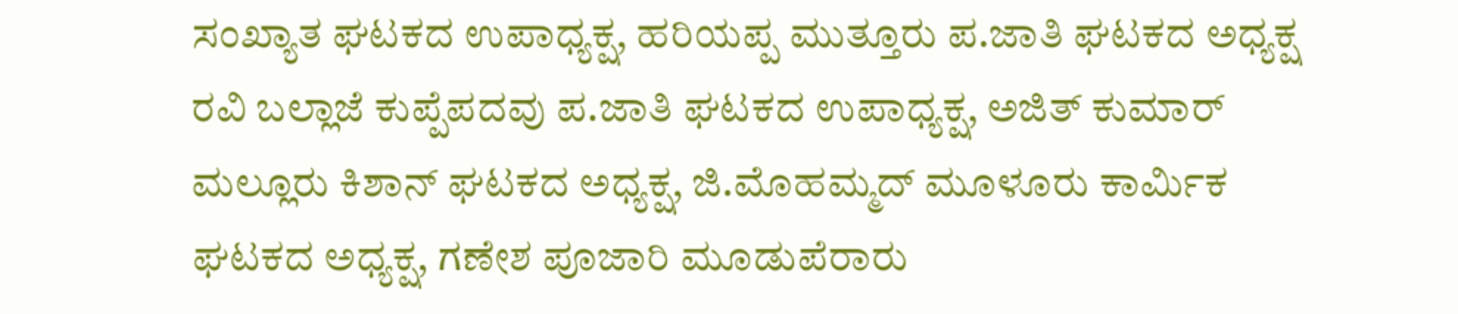ಸಂಖ್ಯಾತ ಘಟಕದ ಉಪಾಧ್ಯಕ್ಷ, ಹರಿಯಪ್ಪ ಮುತ್ತೂರು ಪ.ಜಾತಿ ಘಟಕದ ಅಧ್ಯಕ್ಷ ರವಿ ಬಲ್ಲಾಜೆ ಕುಪ್ಪೆಪದವು ಪ.ಜಾತಿ ಘಟಕದ ಉಪಾಧ್ಯಕ್ಷ, ಅಜಿತ್ ಕುಮಾರ್ ಮಲ್ಲೂರು ಕಿಶಾನ್ ಘಟಕದ ಅಧ್ಯಕ್ಷ, ಜಿ.ಮೊಹಮ್ಮದ್ ಮೂಳೂರು ಕಾರ್ಮಿಕ ಘಟಕದ ಅಧ್ಯಕ್ಷ, ಗಣೇಶ ಪೂಜಾರಿ ಮೂಡುಪೆರಾರು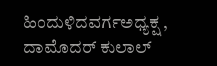ಹಿಂದುಳಿದವರ್ಗಅಧ್ಯಕ್ಷ , ದಾಮೊದರ್ ಕುಲಾಲ್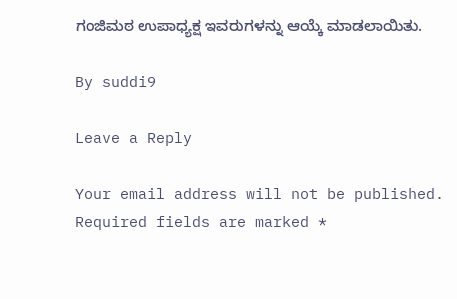ಗಂಜಿಮಠ ಉಪಾಧ್ಯಕ್ಷ ಇವರುಗಳನ್ನು ಆಯ್ಕೆ ಮಾಡಲಾಯಿತು.

By suddi9

Leave a Reply

Your email address will not be published. Required fields are marked *